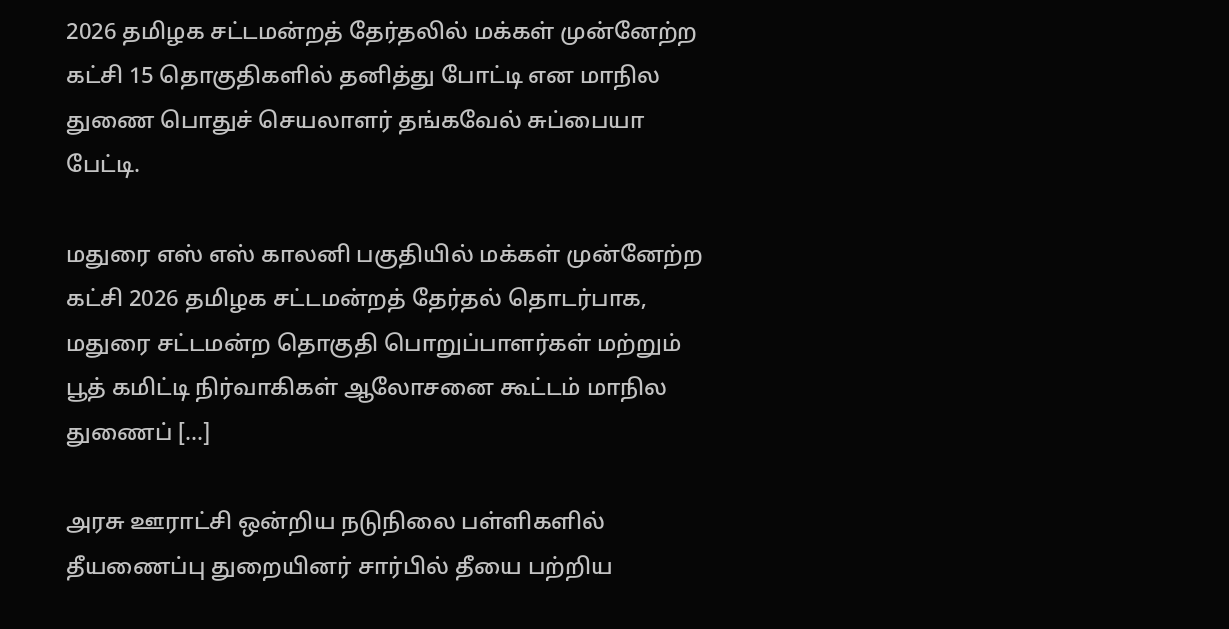2026 தமிழக சட்டமன்றத் தேர்தலில் மக்கள் முன்னேற்ற கட்சி 15 தொகுதிகளில் தனித்து போட்டி என மாநில துணை பொதுச் செயலாளர் தங்கவேல் சுப்பையா பேட்டி.

மதுரை எஸ் எஸ் காலனி பகுதியில் மக்கள் முன்னேற்ற கட்சி 2026 தமிழக சட்டமன்றத் தேர்தல் தொடர்பாக, மதுரை சட்டமன்ற தொகுதி பொறுப்பாளர்கள் மற்றும் பூத் கமிட்டி நிர்வாகிகள் ஆலோசனை கூட்டம் மாநில துணைப் […]

அரசு ஊராட்சி ஒன்றிய நடுநிலை பள்ளிகளில் தீயணைப்பு துறையினர் சார்பில் தீயை பற்றிய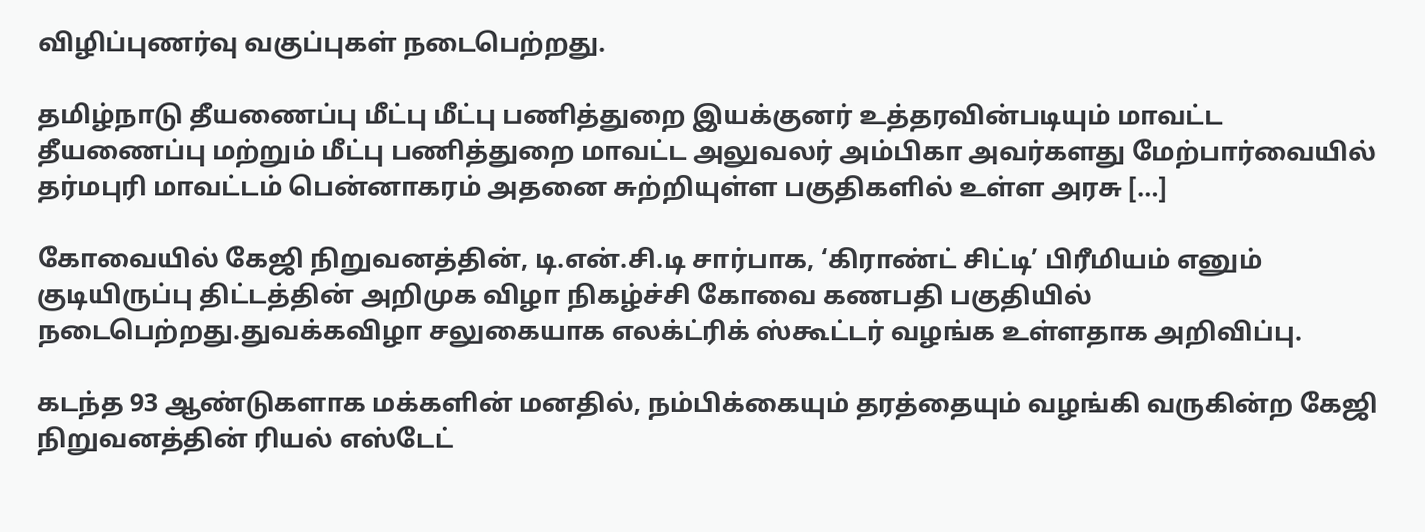விழிப்புணர்வு வகுப்புகள் நடைபெற்றது.

தமிழ்நாடு தீயணைப்பு மீட்பு மீட்பு பணித்துறை இயக்குனர் உத்தரவின்படியும் மாவட்ட தீயணைப்பு மற்றும் மீட்பு பணித்துறை மாவட்ட அலுவலர் அம்பிகா அவர்களது மேற்பார்வையில் தர்மபுரி மாவட்டம் பென்னாகரம் அதனை சுற்றியுள்ள பகுதிகளில் உள்ள அரசு […]

கோவையில் கேஜி நிறுவனத்தின், டி.என்.சி.டி சார்பாக, ‘கிராண்ட் சிட்டி’ பிரீமியம் எனும் குடியிருப்பு திட்டத்தின் அறிமுக விழா நிகழ்ச்சி கோவை கணபதி பகுதியில் நடைபெற்றது.துவக்கவிழா சலுகையாக எலக்ட்ரிக் ஸ்கூட்டர் வழங்க உள்ளதாக அறிவிப்பு.

கடந்த 93 ஆண்டுகளாக மக்களின் மனதில், நம்பிக்கையும் தரத்தையும் வழங்கி வருகின்ற கேஜி நிறுவனத்தின் ரியல் எஸ்டேட்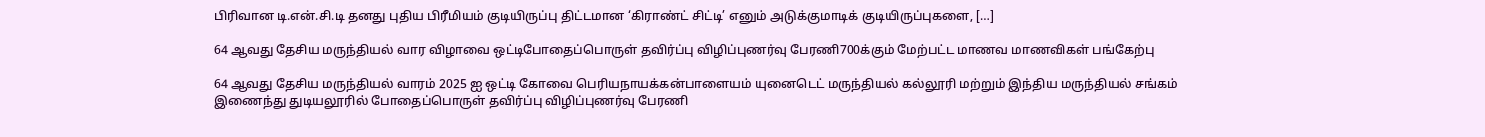பிரிவான டி.என்.சி.டி தனது புதிய பிரீமியம் குடியிருப்பு திட்டமான ‘கிராண்ட் சிட்டி’ எனும் அடுக்குமாடிக் குடியிருப்புகளை, […]

64 ஆவது தேசிய மருந்தியல் வார விழாவை ஒட்டிபோதைப்பொருள் தவிர்ப்பு விழிப்புணர்வு பேரணி700க்கும் மேற்பட்ட மாணவ மாணவிகள் பங்கேற்பு

64 ஆவது தேசிய மருந்தியல் வாரம் 2025 ஐ ஒட்டி கோவை பெரியநாயக்கன்பாளையம் யுனைடெட் மருந்தியல் கல்லூரி மற்றும் இந்திய மருந்தியல் சங்கம் இணைந்து துடியலூரில் போதைப்பொருள் தவிர்ப்பு விழிப்புணர்வு பேரணி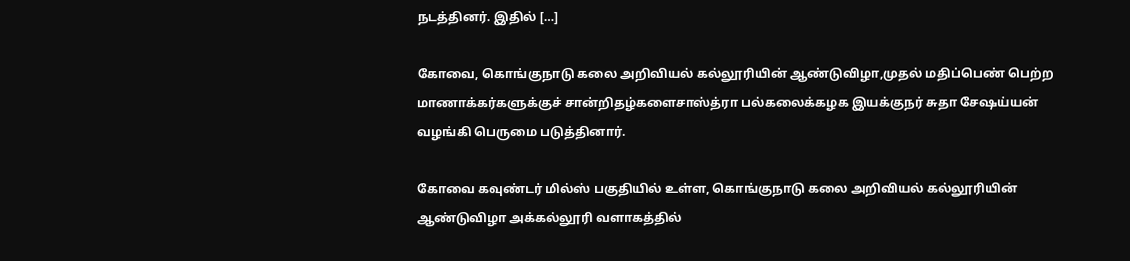நடத்தினர். இதில் […]

கோவை, கொங்குநாடு கலை அறிவியல் கல்லூரியின் ஆண்டுவிழா,முதல் மதிப்பெண் பெற்ற மாணாக்கர்களுக்குச் சான்றிதழ்களைசாஸ்த்ரா பல்கலைக்கழக இயக்குநர் சுதா சேஷய்யன் வழங்கி பெருமை படுத்தினார்.

கோவை கவுண்டர் மில்ஸ் பகுதியில் உள்ள, கொங்குநாடு கலை அறிவியல் கல்லூரியின் ஆண்டுவிழா அக்கல்லூரி வளாகத்தில்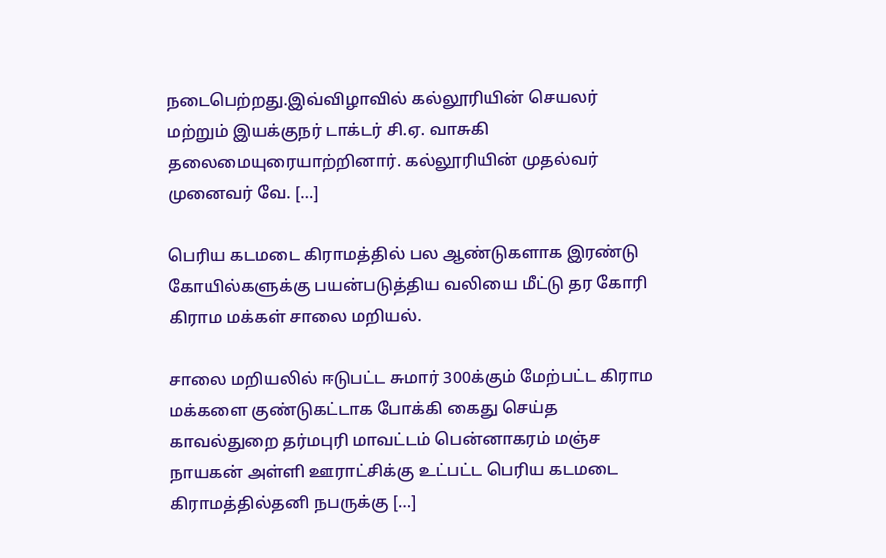நடைபெற்றது.இவ்விழாவில் கல்லூரியின் செயலர் மற்றும் இயக்குநர் டாக்டர் சி.ஏ. வாசுகி தலைமையுரையாற்றினார். கல்லூரியின் முதல்வர் முனைவர் வே. […]

பெரிய கடமடை கிராமத்தில் பல ஆண்டுகளாக இரண்டு கோயில்களுக்கு பயன்படுத்திய வலியை மீட்டு தர கோரி கிராம மக்கள் சாலை மறியல்.

சாலை மறியலில் ஈடுபட்ட சுமார் 300க்கும் மேற்பட்ட கிராம மக்களை குண்டுகட்டாக போக்கி கைது செய்த காவல்துறை தர்மபுரி மாவட்டம் பென்னாகரம் மஞ்ச நாயகன் அள்ளி ஊராட்சிக்கு உட்பட்ட பெரிய கடமடை கிராமத்தில்தனி நபருக்கு […]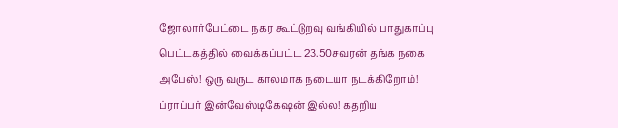ஜோலார்பேட்டை நகர கூட்டுறவு வங்கியில் பாதுகாப்பு பெட்டகத்தில் வைக்கப்பட்ட 23.50சவரன் தங்க நகை அபேஸ்! ஒரு வருட காலமாக நடையா நடக்கிறோம்! ப்ராப்பர் இன்வேஸ்டிகேஷன் இல்ல! கதறிய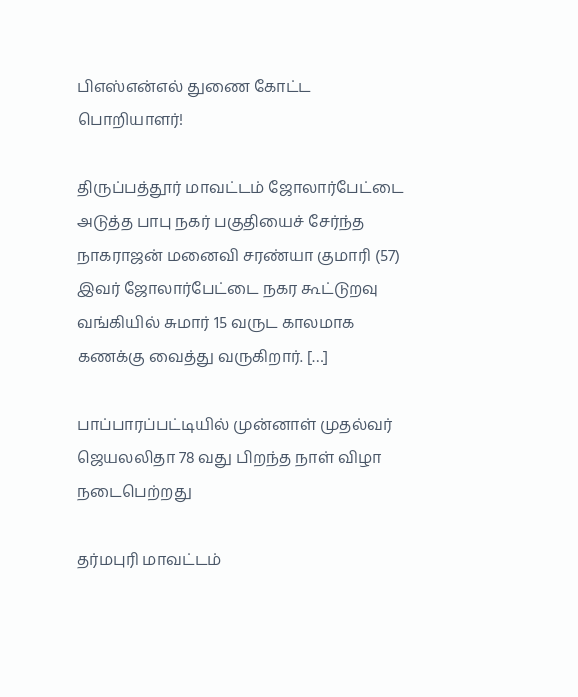பிஎஸ்என்எல் துணை கோட்ட பொறியாளர்!

திருப்பத்தூர் மாவட்டம் ஜோலார்பேட்டை அடுத்த பாபு நகர் பகுதியைச் சேர்ந்த நாகராஜன் மனைவி சரண்யா குமாரி (57) இவர் ஜோலார்பேட்டை நகர கூட்டுறவு வங்கியில் சுமார் 15 வருட காலமாக கணக்கு வைத்து வருகிறார். […]

பாப்பாரப்பட்டியில் முன்னாள் முதல்வர் ஜெயலலிதா 78 வது பிறந்த நாள் விழா நடைபெற்றது

தர்மபுரி மாவட்டம்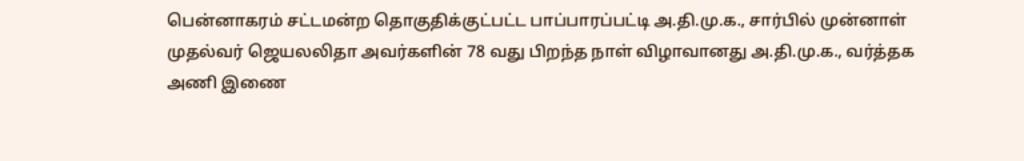பென்னாகரம் சட்டமன்ற தொகுதிக்குட்பட்ட பாப்பாரப்பட்டி அ.தி.மு.க., சார்பில் முன்னாள் முதல்வர் ஜெயலலிதா அவர்களின் 78 வது பிறந்த நாள் விழாவானது அ.தி.மு.க., வர்த்தக அணி இணை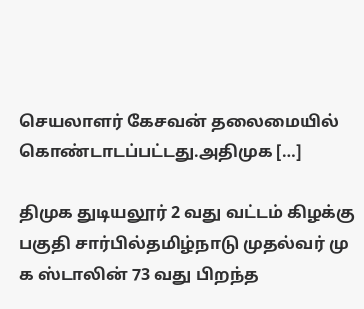செயலாளர் கேசவன் தலைமையில் கொண்டாடப்பட்டது.அதிமுக […]

திமுக துடியலூர் 2 வது வட்டம் கிழக்கு பகுதி சார்பில்தமிழ்நாடு முதல்வர் மு க ஸ்டாலின் 73 வது பிறந்த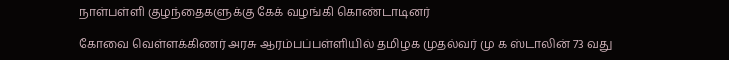நாள்பள்ளி குழந்தைகளுக்கு கேக் வழங்கி கொண்டாடினர்

கோவை வெள்ளக்கிணர் அரசு ஆரம்பப்பள்ளியில் தமிழக முதல்வர் மு க ஸ்டாலின் 73 வது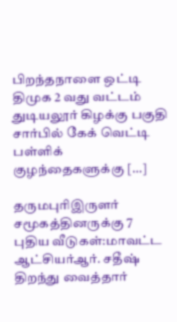பிறந்தநாளை ஒட்டி திமுக 2 வது வட்டம் துடியலூர் கிழக்கு பகுதி சார்பில் கேக் வெட்டி பள்ளிக் குழந்தைகளுக்கு […]

தருமபுரிஇருளர் சமூகத்தினருக்கு 7 புதிய வீடுகள்:மாவட்ட ஆட்சியர்ஆர். சதீஷ் திறந்து வைத்தார்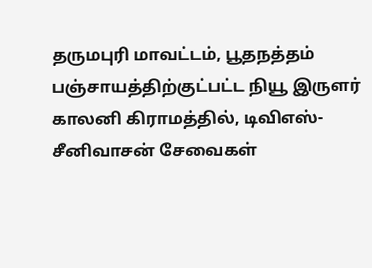தருமபுரி மாவட்டம், பூதநத்தம் பஞ்சாயத்திற்குட்பட்ட நியூ இருளர் காலனி கிராமத்தில், டிவிஎஸ்- சீனிவாசன் சேவைகள்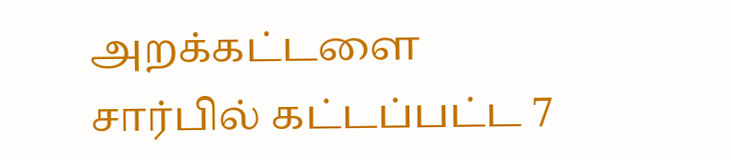அறக்கட்டளை சார்பில் கட்டப்பட்ட 7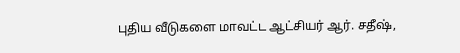புதிய வீடுகளை மாவட்ட ஆட்சியர் ஆர். சதீஷ்,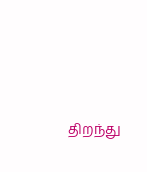திறந்து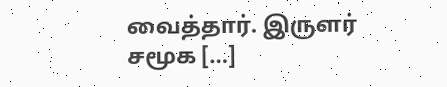வைத்தார். இருளர் சமூக […]